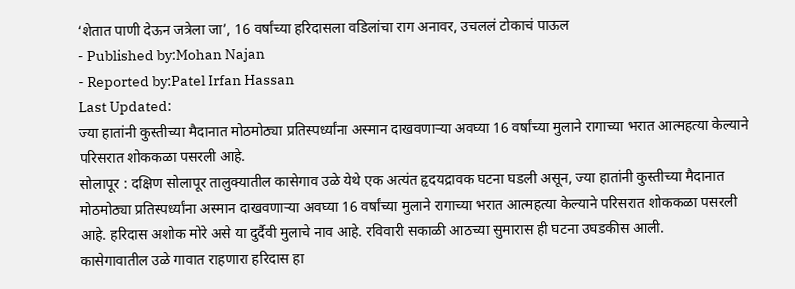‘शेतात पाणी देऊन जत्रेला जा’, 16 वर्षांच्या हरिदासला वडिलांचा राग अनावर, उचललं टोकाचं पाऊल
- Published by:Mohan Najan
- Reported by:Patel Irfan Hassan
Last Updated:
ज्या हातांनी कुस्तीच्या मैदानात मोठमोठ्या प्रतिस्पर्ध्यांना अस्मान दाखवणाऱ्या अवघ्या 16 वर्षांच्या मुलाने रागाच्या भरात आत्महत्या केल्याने परिसरात शोककळा पसरली आहे.
सोलापूर : दक्षिण सोलापूर तालुक्यातील कासेगाव उळे येथे एक अत्यंत हृदयद्रावक घटना घडली असून, ज्या हातांनी कुस्तीच्या मैदानात मोठमोठ्या प्रतिस्पर्ध्यांना अस्मान दाखवणाऱ्या अवघ्या 16 वर्षांच्या मुलाने रागाच्या भरात आत्महत्या केल्याने परिसरात शोककळा पसरली आहे. हरिदास अशोक मोरे असे या दुर्दैवी मुलाचे नाव आहे. रविवारी सकाळी आठच्या सुमारास ही घटना उघडकीस आली.
कासेगावातील उळे गावात राहणारा हरिदास हा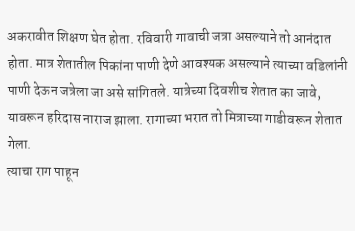अकरावीत शिक्षण घेत होता. रविवारी गावाची जत्रा असल्याने तो आनंदात होता. मात्र शेतातील पिकांना पाणी देणे आवश्यक असल्याने त्याच्या वडिलांनी पाणी देऊन जत्रेला जा असे सांगितले. यात्रेच्या दिवशीच शेतात का जावे, यावरून हरिदास नाराज झाला. रागाच्या भरात तो मित्राच्या गाडीवरून शेतात गेला.
त्याचा राग पाहून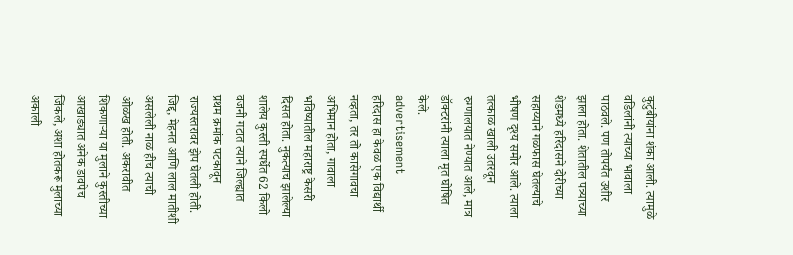कुटुंबीयांना शंका आली. त्यामुळे वडिलांनी त्याच्या भावाला पाठवले. पण तोपर्यंत उशीर झाला होता. शेतातील पत्र्याच्या शेडमध्ये हरिदासने दोरीच्या सहाय्याने गळफास घेतल्याचे भीषण दृश्य समोर आले. त्याला तत्काळ खाली उतरवून रुग्णालयात नेण्यात आले, मात्र डॉक्टरांनी त्याला मृत घोषित केले.
advertisement
हरिदास हा केवळ एक विद्यार्थी नव्हता, तर तो कासेगावचा अभिमान होता, गावाला भविष्यातील महाराष्ट्र केसरी दिसत होता. नुकत्याच झालेल्या शालेय कुस्ती स्पर्धेत 62 किलो वजनी गटात त्याने जिल्ह्यात प्रथम क्रमांक पटकावून राज्यस्तरावर झेप घेतली होती. जिद्द, मेहनत आणि लाल मातीशी असलेली नाळ हीच त्याची ओळख होती. अकरावीत शिकणाऱ्या या मुलाने कुस्तीच्या आखाड्यात अनेक डावपेच जिंकले, अशा होतकरू मुलाच्या अकाली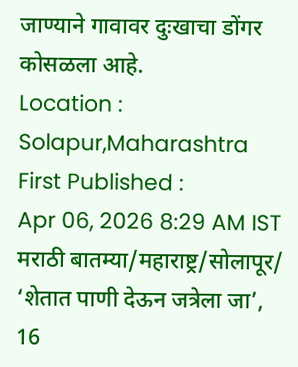जाण्याने गावावर दुःखाचा डोंगर कोसळला आहे.
Location :
Solapur,Maharashtra
First Published :
Apr 06, 2026 8:29 AM IST
मराठी बातम्या/महाराष्ट्र/सोलापूर/
‘शेतात पाणी देऊन जत्रेला जा’, 16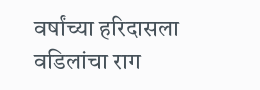वर्षांच्या हरिदासला वडिलांचा राग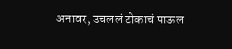अनावर, उचललं टोकाचं पाऊल